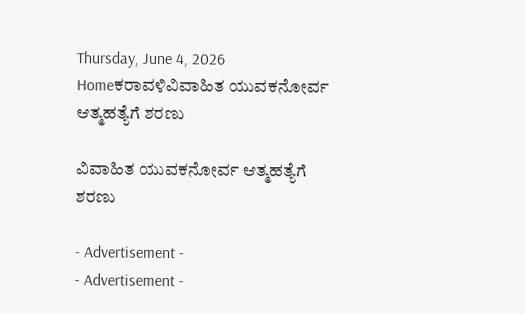Thursday, June 4, 2026
Homeಕರಾವಳಿವಿವಾಹಿತ ಯುವಕನೋರ್ವ ಆತ್ಮಹತ್ಯೆಗೆ ಶರಣು

ವಿವಾಹಿತ ಯುವಕನೋರ್ವ ಆತ್ಮಹತ್ಯೆಗೆ ಶರಣು

- Advertisement -
- Advertisement -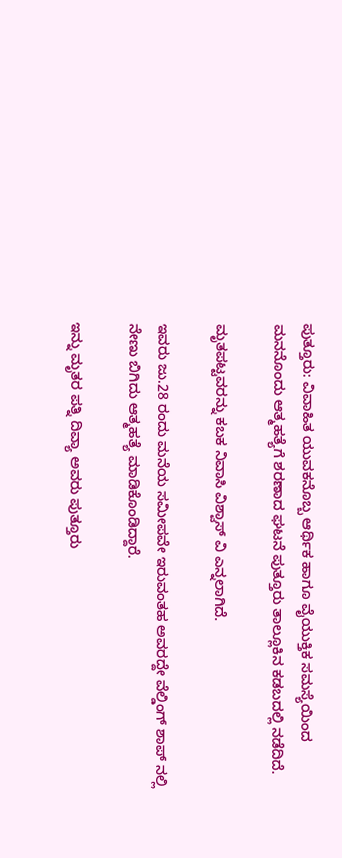ಪುತ್ತೂರು: ವಿವಾಹಿತ ಯುವಕನೊಬ್ಬ ಆರ್ಥಿಕ ಹಾಗೂ ವೈಯುಕ್ತಿಕ ಸಮಸ್ಯೆಯಿಂದ ಮನನೊಂದು ಆತ್ಮಹತ್ಯೆಗೆ ಶರಣಾದ ಘಟನೆ ಪುತ್ತೂರು ತಾಲ್ಲೂಕಿನ ಕಡಬದಲ್ಲಿ ನಡೆದಿದೆ.

ಮೃತಪಟ್ಟವರನ್ನು ಕಬಕ ನಿವಾಸಿ ವಿಶ್ವಾಸ್‌ ವಿ ಎನ್ನಲಾಗಿದೆ.

ಇವರು ಜು.28 ರಂದು ಮನೆಯ ಸಮೀಪವೇ ಇರುವಂತಹ ಅವರದ್ದೇ ವೆಲ್ಡಿಂಗ್‌ ಶಾಪ್‌ ನಲ್ಲಿ ನೇಣು ಬಿಗಿದು ಆತ್ಮಹತ್ಯೆ ಮಾಡಿಕೊಂಡಿದ್ದಾರೆ.

ಇನ್ನು ಮೃತರ ಪತ್ನಿ ದಿವ್ಯಾ ಅವರು ಪುತ್ತೂರು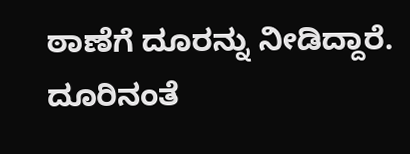ಠಾಣೆಗೆ ದೂರನ್ನು ನೀಡಿದ್ದಾರೆ. ದೂರಿನಂತೆ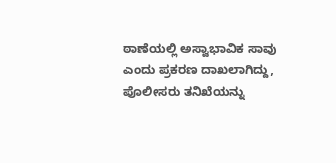ಠಾಣೆಯಲ್ಲಿ ಅಸ್ವಾಭಾವಿಕ ಸಾವು ಎಂದು ಪ್ರಕರಣ ದಾಖಲಾಗಿದ್ದು, ಪೊಲೀಸರು ತನಿಖೆಯನ್ನು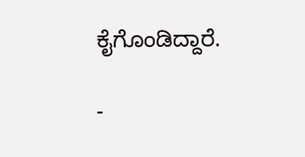ಕೈಗೊಂಡಿದ್ದಾರೆ.

-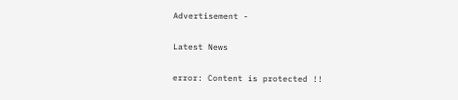Advertisement -

Latest News

error: Content is protected !!